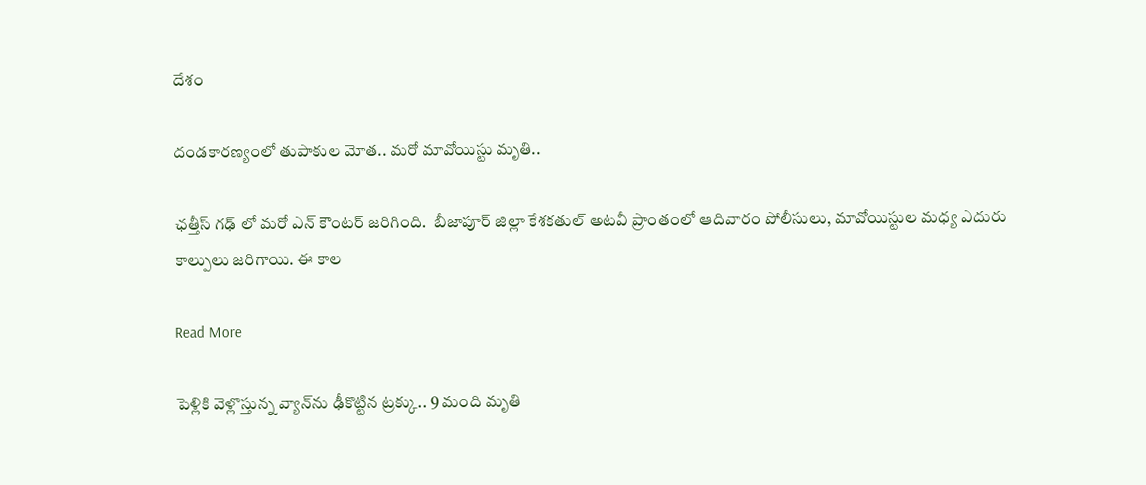దేశం

దండకారణ్యంలో తుపాకుల మోత.. మరో మావోయిస్టు మృతి..

ఛత్తీస్ గఢ్ లో మరో ఎన్ కౌంటర్ జరిగింది.  బీజాపూర్ జిల్లా కేశకతుల్ అటవీ ప్రాంతంలో ఆదివారం పోలీసులు, మావోయిస్టుల మధ్య ఎదురు కాల్పులు జరిగాయి. ఈ కాల

Read More

పెళ్లికి వెళ్లొస్తున్న వ్యాన్‌ను ఢీకొట్టిన ట్రక్కు.. 9 మంది మృతి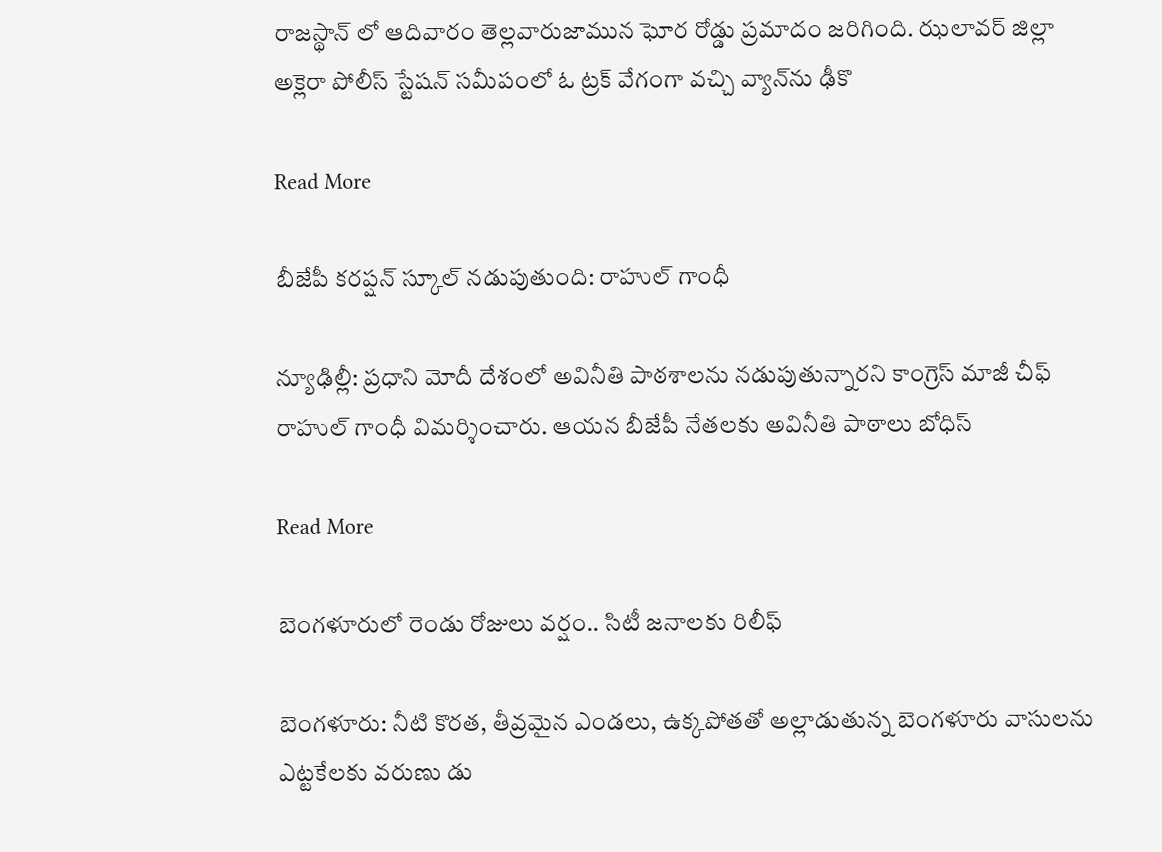రాజస్థాన్ లో ఆదివారం తెల్లవారుజామున ఘోర రోడ్డు ప్రమాదం జరిగింది. ఝలావర్ జిల్లా అక్లెరా పోలీస్ స్టేషన్ సమీపంలో ఓ ట్రక్ వేగంగా వచ్చి వ్యాన్‌ను ఢీకొ

Read More

బీజేపీ కరప్షన్ స్కూల్ నడుపుతుంది: రాహుల్ గాంధీ

న్యూఢిల్లీ: ప్రధాని మోదీ దేశంలో అవినీతి పాఠశాలను నడుపుతున్నారని కాంగ్రెస్ మాజీ చీఫ్ రాహుల్ గాంధీ విమర్శించారు. ఆయన బీజేపీ నేతలకు అవినీతి పాఠాలు బోధిస్

Read More

బెంగళూరులో రెండు రోజులు వర్షం.. సిటీ జనాలకు రిలీఫ్

బెంగళూరు: నీటి కొరత, తీవ్రమైన ఎండలు, ఉక్కపోతతో అల్లాడుతున్న బెంగళూరు వాసులను ఎట్టకేలకు వరుణు డు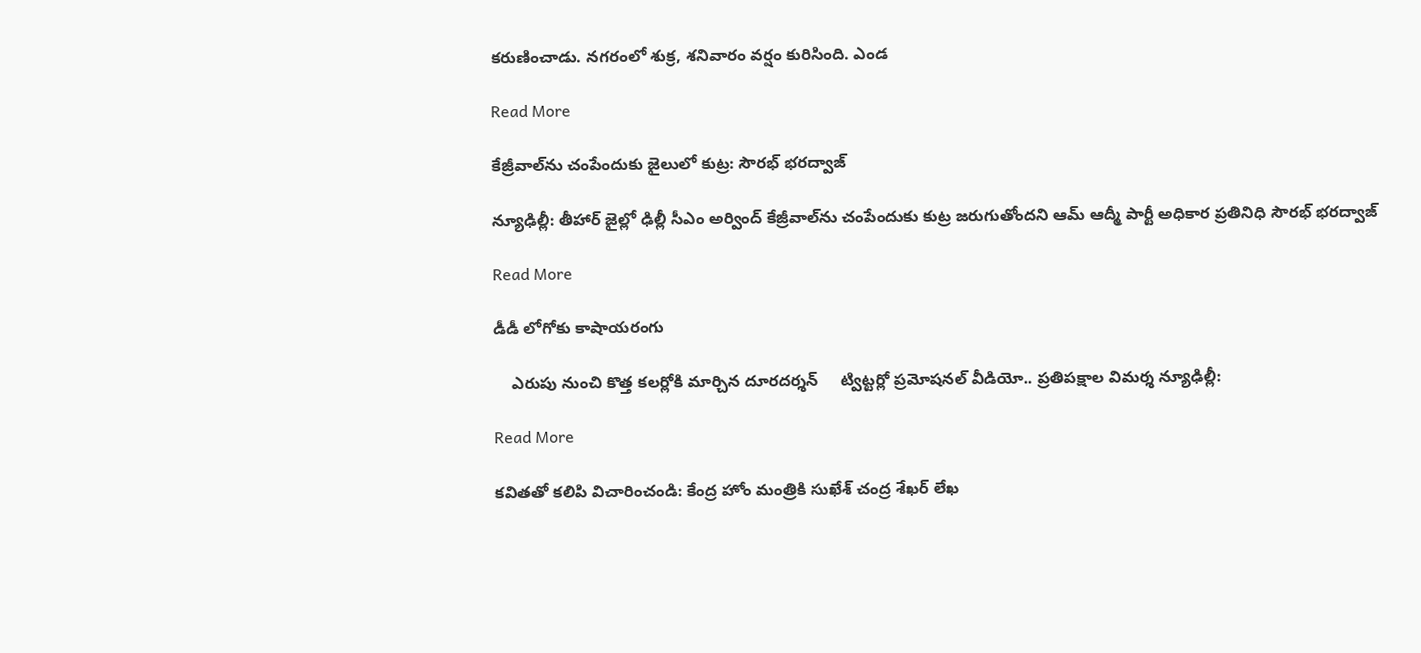కరుణించాడు. నగరంలో శుక్ర, శనివారం వర్షం కురిసింది. ఎండ

Read More

కేజ్రీవాల్‌ను చంపేందుకు జైలులో కుట్ర: సౌరభ్ భరద్వాజ్

న్యూఢిల్లీ: తీహార్ జైల్లో ఢిల్లీ సీఎం అర్వింద్ కేజ్రీవాల్‌‌ను చంపేందుకు కుట్ర జరుగుతోందని ఆమ్ ఆద్మీ పార్టీ అధికార ప్రతినిధి సౌరభ్ భరద్వాజ్

Read More

డీడీ లోగోకు కాషాయరంగు

    ఎరుపు నుంచి కొత్త కలర్లోకి మార్చిన దూరదర్శన్     ట్విట్టర్లో ప్రమోషనల్ వీడియో.. ప్రతిపక్షాల విమర్శ న్యూఢిల్లీ:

Read More

కవితతో కలిపి విచారించండి: కేంద్ర హోం మంత్రికి సుఖేశ్ చంద్ర శేఖర్ లేఖ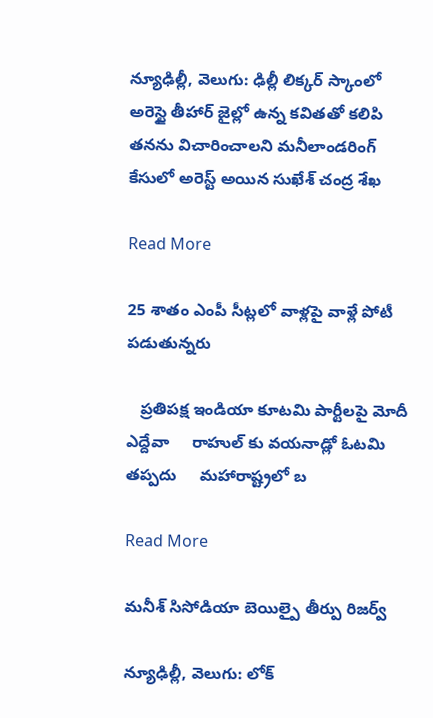న్యూఢిల్లీ, వెలుగు: ఢిల్లీ లిక్కర్ స్కాంలో అరెస్టై తీహార్ జైల్లో ఉన్న కవితతో కలిపి తనను విచారించాలని మనీలాండరింగ్ కేసులో అరెస్ట్ అయిన సుఖేశ్ చంద్ర శేఖ

Read More

25 శాతం ఎంపీ సీట్లలో వాళ్లపై వాళ్లే పోటీ పడుతున్నరు

   ప్రతిపక్ష ఇండియా కూటమి పార్టీలపై మోదీ ఎద్దేవా     రాహుల్ కు వయనాడ్లో ఓటమి తప్పదు     మహారాష్ట్రలో బ

Read More

మనీశ్ సిసోడియా బెయిల్పై తీర్పు రిజర్వ్

న్యూఢిల్లీ, వెలుగు: లోక్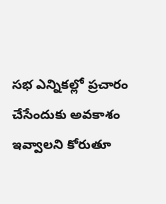సభ ఎన్నికల్లో ప్రచారం చేసేందుకు అవకాశం ఇవ్వాలని కోరుతూ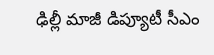ఢిల్లీ మాజీ డిప్యూటీ సీఎం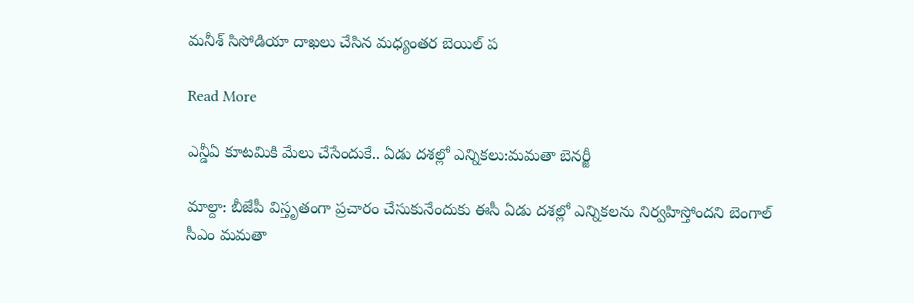మనీశ్ సిసోడియా దాఖలు చేసిన మధ్యంతర బెయిల్ ప

Read More

ఎన్డీఏ కూటమికి మేలు చేసేందుకే.. ఏడు దశల్లో ఎన్నికలు:మమతా బెనర్జీ

మాల్దా: బీజేపీ విస్తృతంగా ప్రచారం చేసుకునేందుకు ఈసీ ఏడు దశల్లో ఎన్నికలను నిర్వహిస్తోందని బెంగాల్ సీఎం మమతా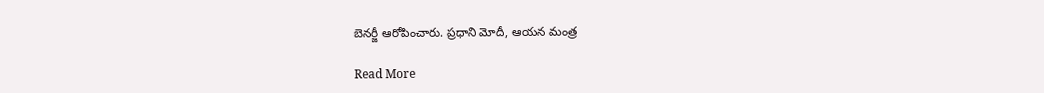బెనర్జీ ఆరోపించారు. ప్రధాని మోదీ, ఆయన మంత్ర

Read More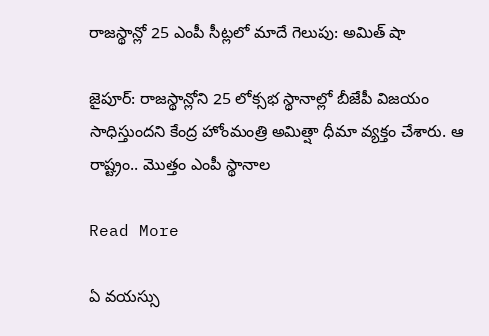రాజస్థాన్లో 25 ఎంపీ సీట్లలో మాదే గెలుపు: అమిత్ షా

జైపూర్: రాజస్థాన్లోని 25 లోక్సభ స్థానాల్లో బీజేపీ విజయం సాధిస్తుందని కేంద్ర హోంమంత్రి అమిత్షా ధీమా వ్యక్తం చేశారు. ఆ రాష్ట్రం.. మొత్తం ఎంపీ స్థానాల

Read More

ఏ వయస్సు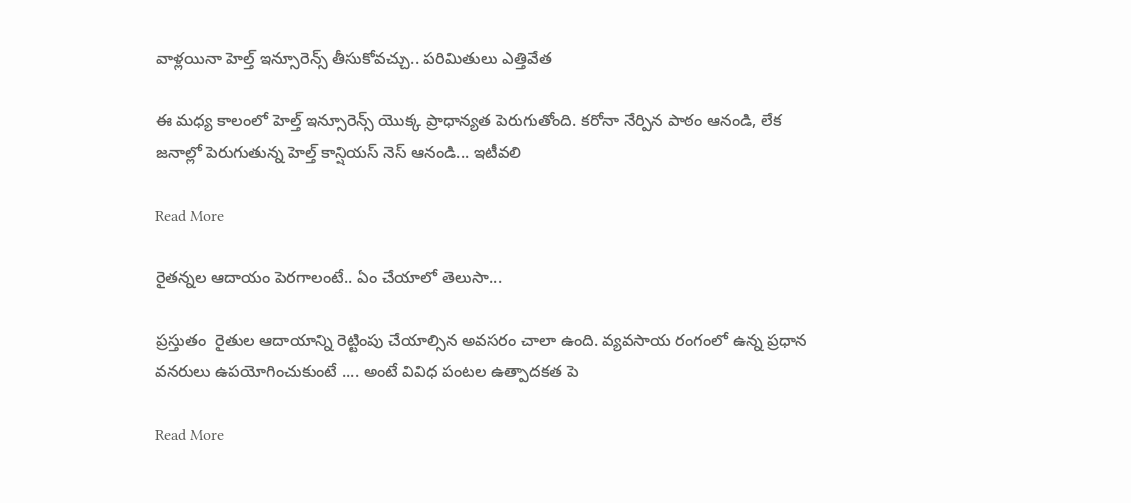వాళ్లయినా హెల్త్ ఇన్సూరెన్స్ తీసుకోవచ్చు.. పరిమితులు ఎత్తివేత

ఈ మధ్య కాలంలో హెల్త్ ఇన్సూరెన్స్ యొక్క ప్రాధాన్యత పెరుగుతోంది. కరోనా నేర్పిన పాఠం ఆనండి, లేక జనాల్లో పెరుగుతున్న హెల్త్ కాన్షియస్ నెస్ ఆనండి... ఇటీవలి

Read More

రైతన్నల ఆదాయం పెరగాలంటే.. ఏం చేయాలో తెలుసా...

ప్రస్తుతం  రైతుల ఆదాయాన్ని రెట్టింపు చేయాల్సిన అవసరం చాలా ఉంది. వ్యవసాయ రంగంలో ఉన్న ప్రధాన వనరులు ఉపయోగించుకుంటే .... అంటే వివిధ పంటల ఉత్పాదకత పె

Read More